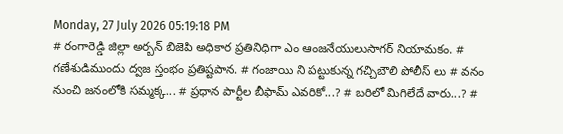Monday, 27 July 2026 05:19:18 PM
# రంగారెడ్డి జిల్లా అర్బన్ బిజెపి అధికార ప్రతినిధిగా ఎం ఆంజనేయులుసాగర్ నియామకం. # గణేశుడిముందు ద్వజ స్తంభం ప్రతిష్టపాన. # గంజాయి ని పట్టుకున్న గచ్చిబౌలి పోలీస్ లు # వనం నుంచి జనంలోకి సమ్మక్క... # ప్రధాన పార్టీల బీఫామ్ ఎవరికో...? # బరిలో మిగిలేదే వారు...? #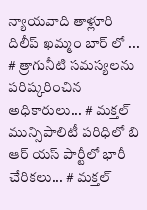న్యాయవాది తాళ్లూరి దిలీప్ ఖమ్మం బార్ లో ... # త్రాగునీటి సమస్యలను పరిష్కరించిన అధికారులు... # మక్తల్ మున్సిపాలిటీ పరిధిలో బి ఆర్ యస్ పార్టీలో భారీ చేరికలు... # మక్తల్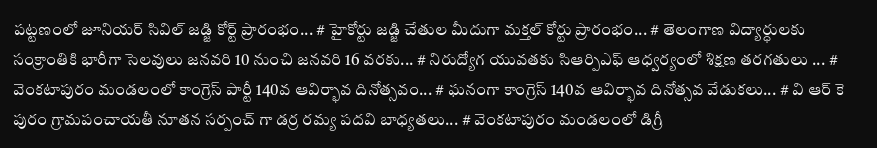పట్టణంలో జూనియర్ సివిల్ జడ్జి కోర్ట్ ప్రారంభం... # హైకోర్టు జడ్జి చేతుల మీదుగా మక్తల్ కోర్టు ప్రారంభం... # తెలంగాణ విద్యార్ధులకు సంక్రాంతికి భారీగా సెలవులు జనవరి 10 నుంచి జనవరి 16 వరకు... # నిరుద్యోగ యువతకు సిఆర్పిఎఫ్ ఆధ్వర్యంలో శిక్షణ తరగతులు ... # వెంకటాపురం మండలంలో కాంగ్రెస్ పార్టీ 140వ ఆవిర్భావ దినోత్సవం... # ఘనంగా కాంగ్రెస్ 140వ ఆవిర్భావ దినోత్సవ వేడుకలు... # వి ఆర్ కె పురం గ్రామపంచాయతీ నూతన సర్పంచ్ గా డర్ర రమ్య పదవి బాధ్యతలు... # వెంకటాపురం మండలంలో డిగ్రీ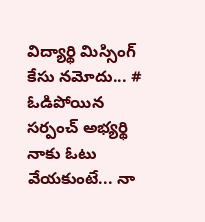విద్యార్థి మిస్సింగ్ కేసు నమోదు... # ఓడిపోయిన సర్పంచ్ అభ్యర్థి నాకు ఓటు వేయకుంటే... నా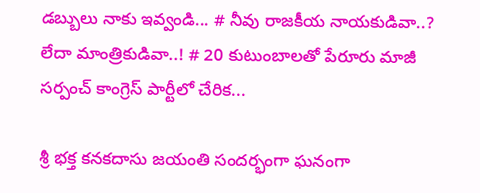డబ్బులు నాకు ఇవ్వండి... # నీవు రాజకీయ నాయకుడివా..? లేదా మాంత్రికుడివా..! # 20 కుటుంబాలతో పేరూరు మాజీ సర్పంచ్ కాంగ్రెస్ పార్టీలో చేరిక...

శ్రీ భక్త కనకదాసు జయంతి సందర్భంగా ఘనంగా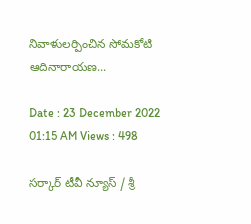నివాళులర్పించిన సోమకోటి ఆదినారాయణ...

Date : 23 December 2022 01:15 AM Views : 498

సర్కార్ టీవీ న్యూస్ / శ్రీ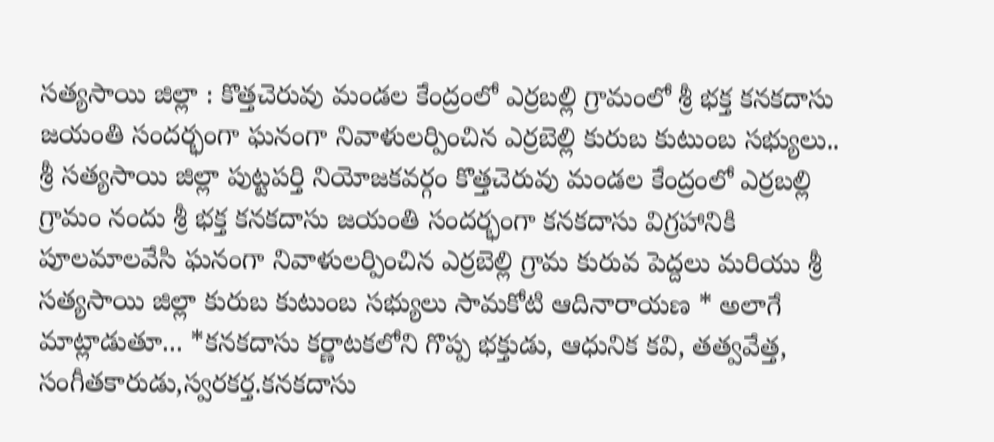సత్యసాయి జిల్లా : కొత్తచెరువు మండల కేంద్రంలో ఎర్రబల్లి గ్రామంలో శ్రీ భక్త కనకదాసు జయంతి సందర్భంగా ఘనంగా నివాళులర్పించిన ఎర్రబెల్లి కురుబ కుటుంబ సభ్యులు.. శ్రీ సత్యసాయి జిల్లా పుట్టపర్తి నియోజకవర్గం కొత్తచెరువు మండల కేంద్రంలో ఎర్రబల్లి గ్రామం నందు శ్రీ భక్త కనకదాసు జయంతి సందర్భంగా కనకదాసు విగ్రహానికి పూలమాలవేసి ఘనంగా నివాళులర్పించిన ఎర్రబెల్లి గ్రామ కురువ పెద్దలు మరియు శ్రీ సత్యసాయి జిల్లా కురుబ కుటుంబ సభ్యులు సామకోటి ఆదినారాయణ * అలాగే మాట్లాడుతూ... *కనకదాసు కర్ణాటకలోని గొప్ప భక్తుడు, ఆధునిక కవి, తత్వవేత్త, సంగీతకారుడు,స్వరకర్త.కనకదాసు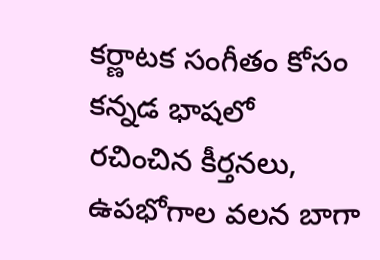కర్ణాటక సంగీతం కోసం కన్నడ భాషలో రచించిన కీర్తనలు, ఉపభోగాల వలన బాగా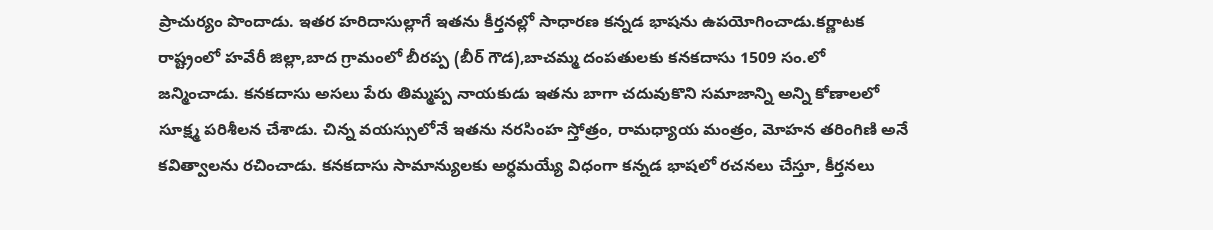ప్రాచుర్యం పొందాడు. ఇతర హరిదాసుల్లాగే ఇతను కీర్తనల్లో సాధారణ కన్నడ భాషను ఉపయోగించాడు.కర్ణాటక రాష్ట్రంలో హవేరీ జిల్లా,బాద గ్రామంలో బీరప్ప (బీర్ గౌడ),బాచమ్మ దంపతులకు కనకదాసు 1509 సం.లో జన్మించాడు. కనకదాసు అసలు పేరు తిమ్మప్ప నాయకుడు ఇతను బాగా చదువుకొని సమాజాన్ని అన్ని కోణాలలో సూక్ష్మ పరిశీలన చేశాడు. చిన్న వయస్సులోనే ఇతను నరసింహ స్తోత్రం, రామధ్యాయ మంత్రం, మోహన తరింగిణి అనే కవిత్వాలను రచించాడు. కనకదాసు సామాన్యులకు అర్ధమయ్యే విధంగా కన్నడ భాషలో రచనలు చేస్తూ, కీర్తనలు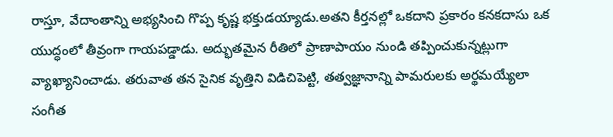రాస్తూ, వేదాంతాన్ని అభ్యసించి గొప్ప కృష్ణ భక్తుడయ్యాడు.అతని కీర్తనల్లో ఒకదాని ప్రకారం కనకదాసు ఒక యుద్ధంలో తీవ్రంగా గాయపడ్డాడు. అద్భుతమైన రీతిలో ప్రాణాపాయం నుండి తప్పించుకున్నట్లుగా వ్యాఖ్యానించాడు. తరువాత తన సైనిక వృత్తిని విడిచిపెట్టి, తత్వజ్ఞానాన్ని పామరులకు అర్థమయ్యేలా సంగీత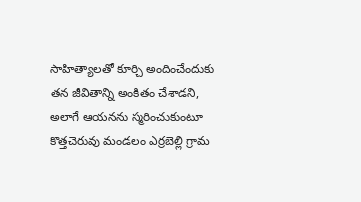సాహిత్యాలతో కూర్చి అందించేందుకు తన జీవితాన్ని అంకితం చేశాడని, అలాగే ఆయనను స్మరించుకుంటూ కొత్తచెరువు మండలం ఎర్రబెల్లి గ్రామ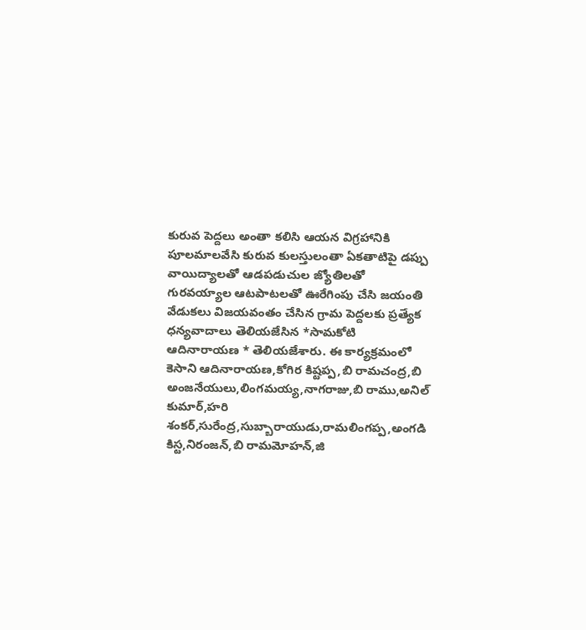కురువ పెద్దలు అంతా కలిసి ఆయన విగ్రహానికి పూలమాలవేసి కురువ కులస్తులంతా ఏకతాటిపై డప్పు వాయిద్యాలతో ఆడపడుచుల జ్యోతిలతో గురవయ్యాల ఆటపాటలతో ఊరేగింపు చేసి జయంతి వేడుకలు విజయవంతం చేసిన గ్రామ పెద్దలకు ప్రత్యేక ధన్యవాదాలు తెలియజేసిన *సామకోటి ఆదినారాయణ * తెలియజేశారు. ఈ కార్యక్రమంలో కెసాని ఆదినారాయణ,కోగిర కిష్టప్ప,బి రామచంద్ర,బి అంజనేయులు,లింగమయ్య,నాగరాజు,బి రాము,అనిల్ కుమార్,హరి శంకర్,సురేంద్ర,సుబ్బారాయుడు,రామలింగప్ప,అంగడి కిస్ట,నిరంజన్,బి రామమోహన్,జి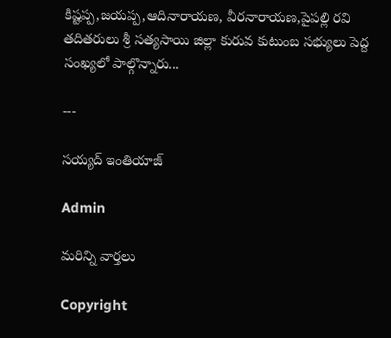కిష్టప్ప,జయప్ప,ఆదినారాయణ, వీరనారాయణ,పైపల్లి రవి తదితరులు శ్రీ సత్యసాయి జిల్లా కురువ కుటుంబ సభ్యులు పెద్ద సంఖ్యలో పాల్గొన్నారు...

---

సయ్యద్ ఇంతియాజ్

Admin

మరిన్ని వార్తలు

Copyright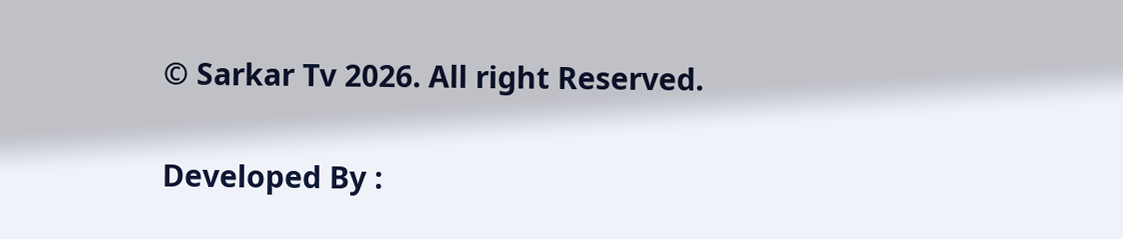© Sarkar Tv 2026. All right Reserved.

Developed By :